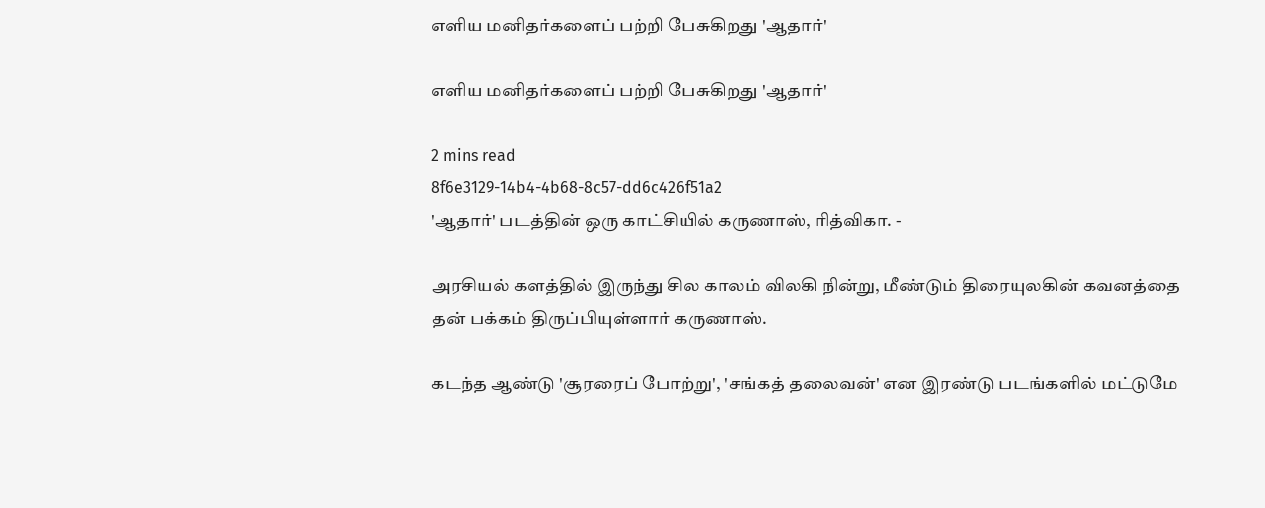எளிய மனிதர்களைப் பற்றி பேசுகிறது 'ஆதார்'

எளிய மனிதர்களைப் பற்றி பேசுகிறது 'ஆதார்'

2 mins read
8f6e3129-14b4-4b68-8c57-dd6c426f51a2
'ஆதார்' படத்தின் ஒரு காட்சியில் கருணாஸ், ரித்விகா. -

அரசியல் களத்தில் இருந்து சில காலம் விலகி நின்று, மீண்டும் திரையுலகின் கவனத்தை தன் பக்கம் திருப்பியுள்ளார் கருணாஸ்.

கடந்த ஆண்டு 'சூரரைப் போற்று', 'சங்கத் தலைவன்' என இரண்டு படங்களில் மட்டுமே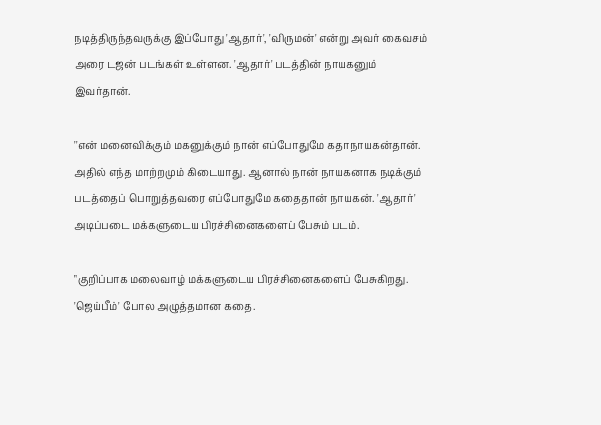நடித்திருந்தவருக்கு இப்போது 'ஆதார்', 'விருமன்' என்று அவர் கைவசம் அரை டஜன் படங்கள் உள்ளன. 'ஆதார்' படத்தின் நாயகனும் இவர்தான்.

''என் மனைவிக்கும் மகனுக்கும் நான் எப்போதுமே கதாநாயகன்தான். அதில் எந்த மாற்றமும் கிடையாது. ஆனால் நான் நாயகனாக நடிக்கும் படத்தைப் பொறுத்தவரை எப்போதுமே கதைதான் நாயகன். 'ஆதார்' அடிப்படை மக்களுடைய பிரச்சினைகளைப் பேசும் படம்.

"குறிப்பாக மலைவாழ் மக்களுடைய பிரச்சினைகளைப் பேசுகிறது. 'ஜெய்பீம்' போல அழுத்தமான கதை.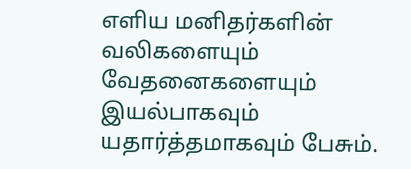எளிய மனிதர்களின் வலிகளையும் வேதனைகளையும் இயல்பாகவும் யதார்த்தமாகவும் பேசும்.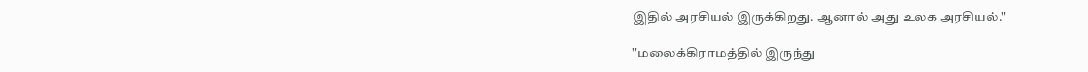இதில் அரசியல் இருக்கிறது. ஆனால் அது உலக அரசியல்."

"மலைக்கிராமத்தில் இருந்து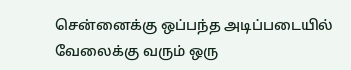சென்னைக்கு ஒப்பந்த அடிப்படையில் வேலைக்கு வரும் ஒரு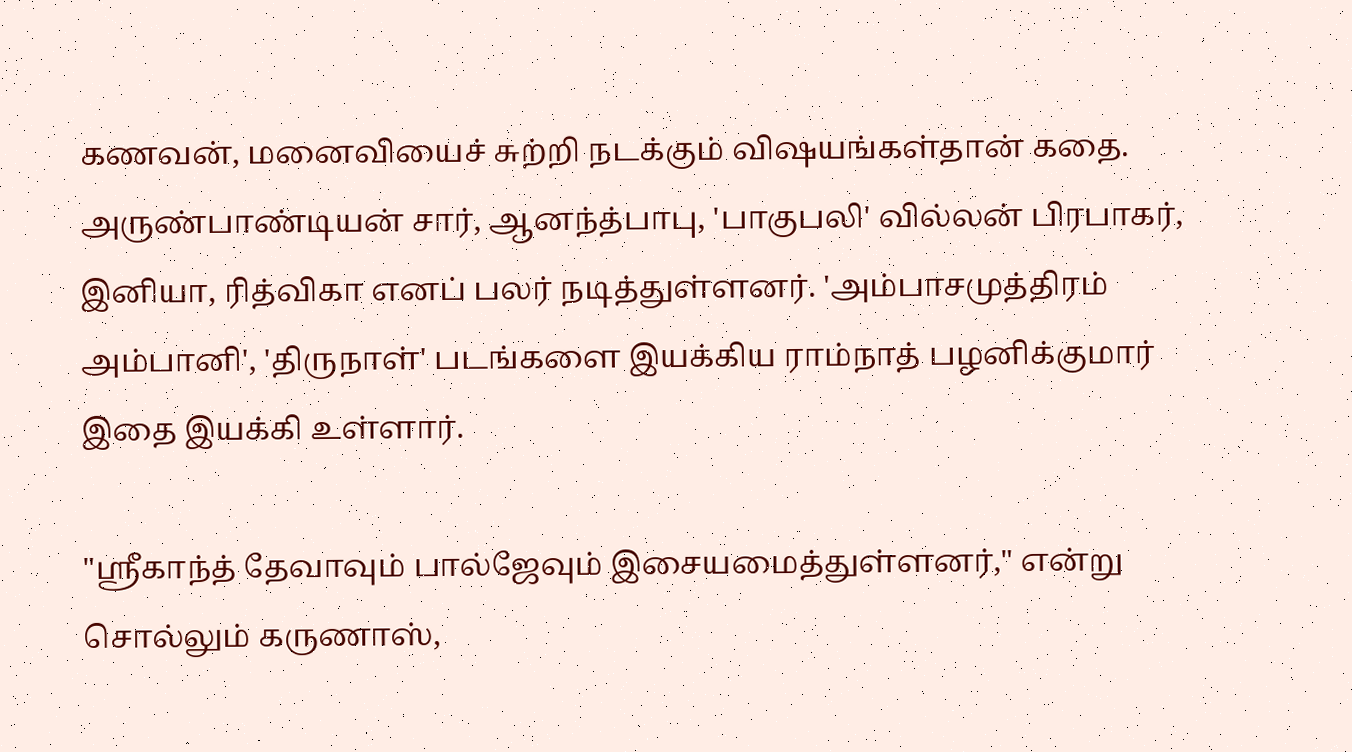கணவன், மனைவியைச் சுற்றி நடக்கும் விஷயங்கள்தான் கதை. அருண்பாண்டியன் சார், ஆனந்த்பாபு, 'பாகுபலி' வில்லன் பிரபாகர், இனியா, ரித்விகா எனப் பலர் நடித்துள்ளனர். 'அம்பாசமுத்திரம் அம்பானி', 'திருநாள்' படங்களை இயக்கிய ராம்நாத் பழனிக்குமார் இதை இயக்கி உள்ளார்.

"ஸ்ரீகாந்த் தேவாவும் பால்ஜேவும் இசையமைத்துள்ளனர்," என்று சொல்லும் கருணாஸ்,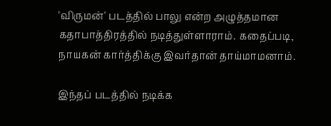'விருமன்' படத்தில் பாலு என்ற அழுத்தமான கதாபாத்திரத்தில் நடித்துள்ளாராம். கதைப்படி, நாயகன் கார்த்திக்கு இவர்தான் தாய்மாமனாம்.

இந்தப் படத்தில் நடிக்க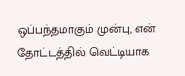ஒப்பந்தமாகும் முன்பு, என் தோட்டத்தில் வெட்டியாக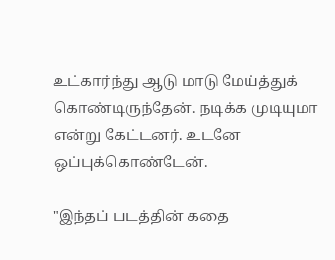உட்கார்ந்து ஆடு மாடு மேய்த்துக் கொண்டிருந்தேன். நடிக்க முடியுமா என்று கேட்டனர். உடனே ஒப்புக்கொண்டேன்.

"இந்தப் படத்தின் கதை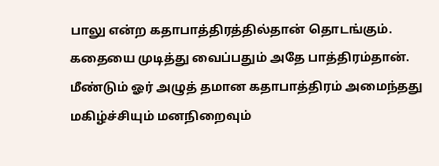பாலு என்ற கதாபாத்திரத்தில்தான் தொடங்கும். கதையை முடித்து வைப்பதும் அதே பாத்திரம்தான். மீண்டும் ஓர் அழுத் தமான கதாபாத்திரம் அமைந்தது மகிழ்ச்சியும் மனநிறைவும்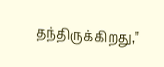தந்திருக்கிறது,"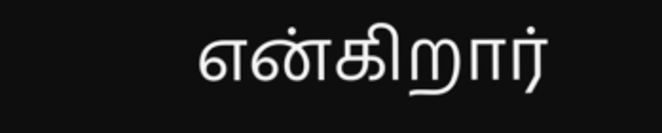என்கிறார்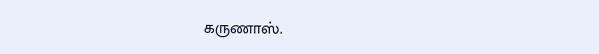கருணாஸ்.